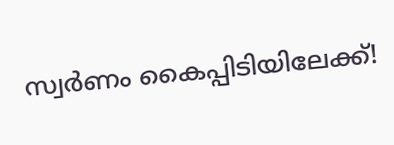സ്വര്‍ണം കൈപ്പിടിയിലേക്ക്!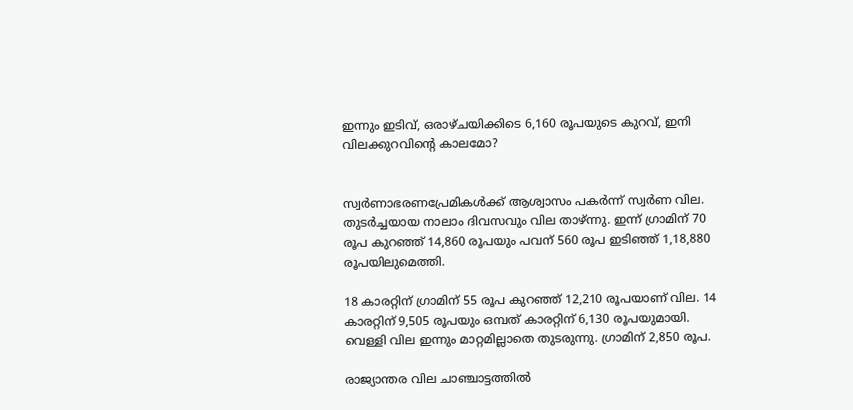ഇന്നും ഇടിവ്, ഒരാഴ്ചയിക്കിടെ 6,160 രൂപയുടെ കുറവ്, ഇനി വിലക്കുറവിന്റെ കാലമോ?


സ്വര്‍ണാഭരണപ്രേമികള്‍ക്ക് ആശ്വാസം പകര്‍ന്ന് സ്വര്‍ണ വില. തുടര്‍ച്ചയായ നാലാം ദിവസവും വില താഴ്ന്നു. ഇന്ന് ഗ്രാമിന് 70 രൂപ കുറഞ്ഞ് 14,860 രൂപയും പവന് 560 രൂപ ഇടിഞ്ഞ് 1,18,880 രൂപയിലുമെത്തി.

18 കാരറ്റിന് ഗ്രാമിന് 55 രൂപ കുറഞ്ഞ് 12,210 രൂപയാണ് വില. 14 കാരറ്റിന് 9,505 രൂപയും ഒമ്പത് കാരറ്റിന് 6,130 രൂപയുമായി. വെള്ളി വില ഇന്നും മാറ്റമില്ലാതെ തുടരുന്നു. ഗ്രാമിന് 2,850 രൂപ.

രാജ്യാന്തര വില ചാഞ്ചാട്ടത്തില്‍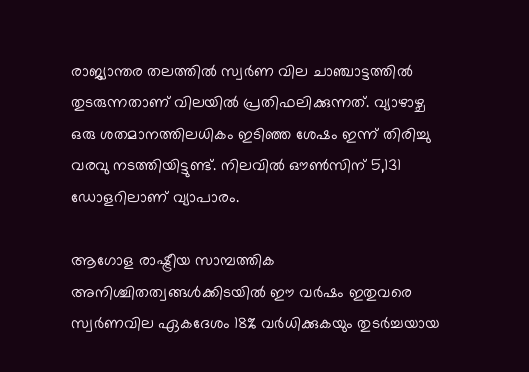രാജ്യാന്തര തലത്തില്‍ സ്വര്‍ണ വില ചാഞ്ചാട്ടത്തില്‍ തുടരുന്നതാണ് വിലയില്‍ പ്രതിഫലിക്കുന്നത്. വ്യാഴാഴ്ച ഒരു ശതമാനത്തിലധികം ഇടിഞ്ഞ ശേഷം ഇന്ന് തിരിച്ചു വരവു നടത്തിയിട്ടുണ്ട്. നിലവില്‍ ഔണ്‍സിന് 5,131 ഡോളറിലാണ് വ്യാപാരം.

ആഗോള രാഷ്ട്രീയ സാമ്പത്തിക അനിശ്ചിതത്വങ്ങള്‍ക്കിടയില്‍ ഈ വര്‍ഷം ഇതുവരെ സ്വര്‍ണവില ഏകദേശം 18% വര്‍ധിക്കുകയും തുടര്‍ച്ചയായ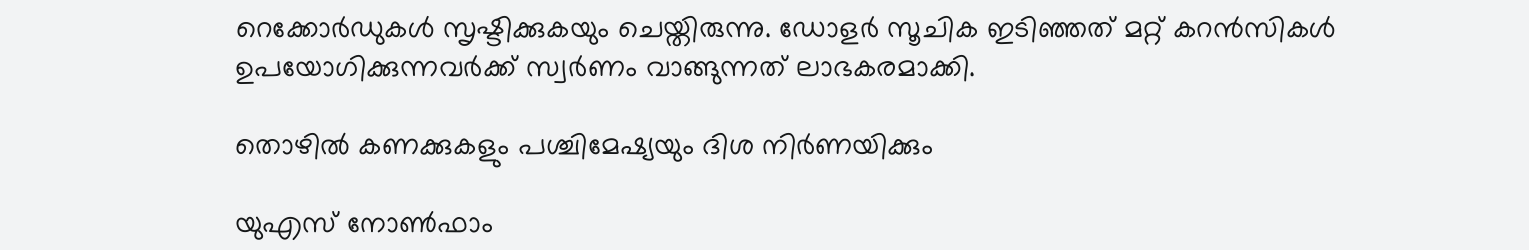റെക്കോര്‍ഡുകള്‍ സൃഷ്ടിക്കുകയും ചെയ്തിരുന്നു. ഡോളര്‍ സൂചിക ഇടിഞ്ഞത് മറ്റ് കറന്‍സികള്‍ ഉപയോഗിക്കുന്നവര്‍ക്ക് സ്വര്‍ണം വാങ്ങുന്നത് ലാഭകരമാക്കി.

തൊഴില്‍ കണക്കുകളും പശ്ചിമേഷ്യയും ദിശ നിര്‍ണയിക്കും

യുഎസ് നോണ്‍ഫാം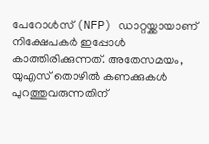പേറോള്‍സ് (NFP) ഡാറ്റയ്ക്കായാണ് നിക്ഷേപകര്‍ ഇപ്പോള്‍ കാത്തിരിക്കുന്നത്. അതേസമയം, യുഎസ് തൊഴില്‍ കണക്കുകള്‍ പുറത്തുവരുന്നതിന്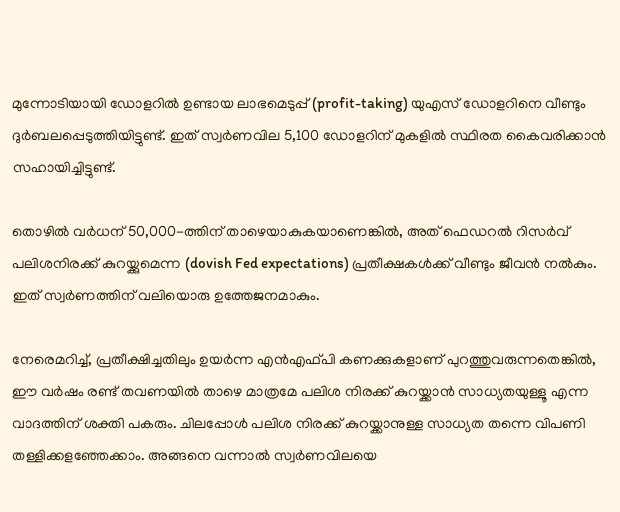മുന്നോടിയായി ഡോളറില്‍ ഉണ്ടായ ലാഭമെടുപ്പ് (profit-taking) യുഎസ് ഡോളറിനെ വീണ്ടും ദുര്‍ബലപ്പെടുത്തിയിട്ടുണ്ട്. ഇത് സ്വര്‍ണവില 5,100 ഡോളറിന് മുകളില്‍ സ്ഥിരത കൈവരിക്കാന്‍ സഹായിച്ചിട്ടുണ്ട്.

തൊഴില്‍ വര്‍ധന് 50,000-ത്തിന് താഴെയാകുകയാണെങ്കില്‍, അത് ഫെഡറല്‍ റിസര്‍വ് പലിശനിരക്ക് കുറയ്ക്കുമെന്ന (dovish Fed expectations) പ്രതീക്ഷകള്‍ക്ക് വീണ്ടും ജീവന്‍ നല്‍കും. ഇത് സ്വര്‍ണത്തിന് വലിയൊരു ഉത്തേജനമാകും.

നേരെമറിച്ച്‌, പ്രതീക്ഷിച്ചതിലും ഉയര്‍ന്ന എന്‍എഫ്പി കണക്കുകളാണ് പുറത്തുവരുന്നതെങ്കില്‍, ഈ വര്‍ഷം രണ്ട് തവണയില്‍ താഴെ മാത്രമേ പലിശ നിരക്ക് കുറയ്ക്കാന്‍ സാധ്യതയുള്ളൂ എന്ന വാദത്തിന് ശക്തി പകരും. ചിലപ്പോള്‍ പലിശ നിരക്ക് കുറയ്ക്കാനുള്ള സാധ്യത തന്നെ വിപണി തള്ളിക്കളഞ്ഞേക്കാം. അങ്ങനെ വന്നാല്‍ സ്വര്‍ണവിലയെ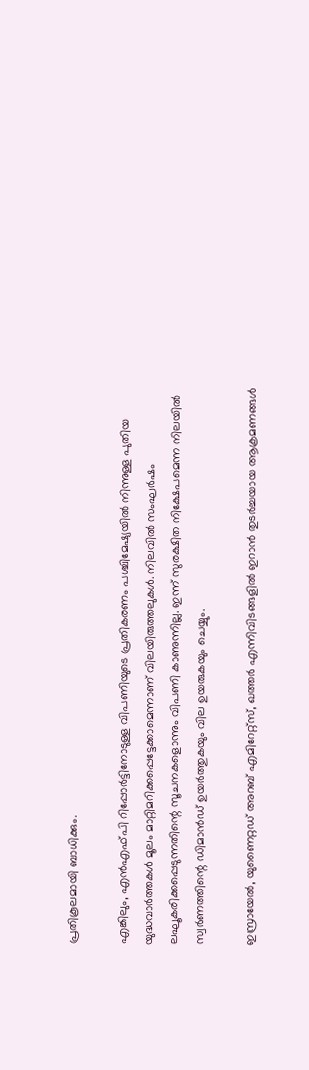പ്രതികൂലമായി ബാധിക്കും.

എങ്കിലും, എന്‍എഫ്പി റിപ്പോര്‍ട്ടിനോടുള്ള വിപണിയുടെ പ്രതികരണം പശ്ചിമേഷ്യയില്‍ നിന്നുള്ള പുതിയ യുദ്ധവാര്‍ത്തകള്‍ മൂലം മാറ്റിമറിക്കപ്പെട്ടേക്കാമെന്നാണ് വിലയിരുത്തലുകള്‍. നിലവില്‍ സംഘര്‍ഷം ലഘൂകരിക്കപ്പെടുന്നതിന്റെ സൂചനകളൊന്നും വിപണി കാണുന്നില്ല. ഇന്ന് സുരക്ഷിത നിക്ഷേപമെന്ന നിലയില്‍ സ്വര്‍ണത്തിന്റെ ഡിമാന്‍ഡ് ഉയര്‍ത്തുകയും വില ഉയരുകയും ചെയ്യും.

ഇസ്രായേല്‍, യുണൈറ്റഡ് അറബ് എമിറേറ്റ്‌സ്, ഖത്തര്‍ എന്നിവിടങ്ങളില്‍ ഇറാന്‍ തുടര്‍ച്ചയായ ആക്രമണങ്ങള്‍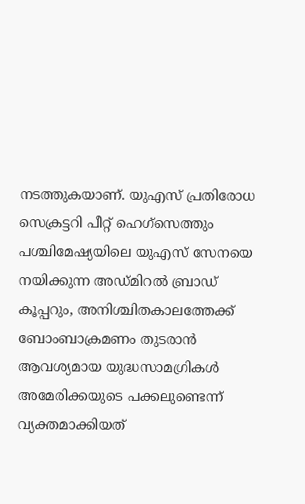നടത്തുകയാണ്. യുഎസ് പ്രതിരോധ സെക്രട്ടറി പീറ്റ് ഹെഗ്സെത്തും പശ്ചിമേഷ്യയിലെ യുഎസ് സേനയെ നയിക്കുന്ന അഡ്മിറല്‍ ബ്രാഡ് കൂപ്പറും, അനിശ്ചിതകാലത്തേക്ക് ബോംബാക്രമണം തുടരാന്‍ ആവശ്യമായ യുദ്ധസാമഗ്രികള്‍ അമേരിക്കയുടെ പക്കലുണ്ടെന്ന് വ്യക്തമാക്കിയത്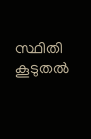സ്ഥിതി കൂടുതല്‍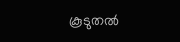കൂടുതല്‍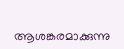ആശങ്കരമാക്കുന്നു